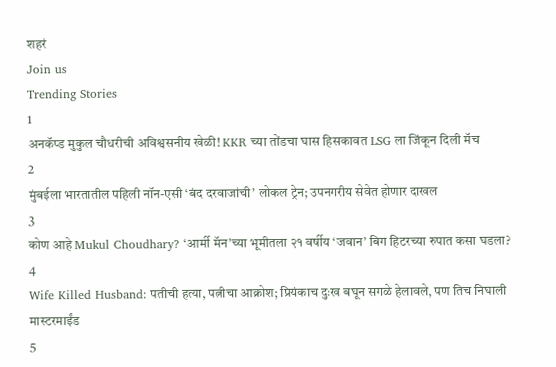शहरं
Join us
Trending Stories
1
अनकॅप्ड मुकुल चौधरीची अविश्वसनीय खेळी! KKR च्या तोंडचा घास हिसकावत LSG ला जिंकून दिली मॅच
2
मुंबईला भारतातील पहिली नॉन-एसी ‘बंद दरवाजांची’ लोकल ट्रेन; उपनगरीय सेवेत होणार दाखल
3
कोण आहे Mukul Choudhary? ‘आर्मी मॅन’च्या भूमीतला २१ वर्षीय ‘जवान’ बिग हिटरच्या रुपात कसा घडला?
4
Wife Killed Husband: पतीची हत्या, पत्नीचा आक्रोश; प्रियंकाच दुःख बघून सगळे हेलावले, पण तिच निघाली मास्टरमाईंड
5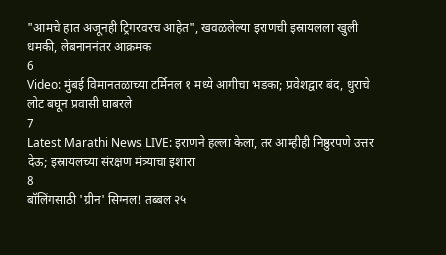"आमचे हात अजूनही ट्रिगरवरच आहेत", खवळलेल्या इराणची इस्रायलला खुली धमकी, लेबनाननंतर आक्रमक
6
Video: मुंबई विमानतळाच्या टर्मिनल १ मध्ये आगीचा भडका; प्रवेशद्वार बंद, धुराचे लोट बघून प्रवासी घाबरले
7
Latest Marathi News LIVE: इराणने हल्ला केला, तर आम्हीही निष्ठुरपणे उत्तर देऊ; इस्रायलच्या संरक्षण मंत्र्याचा इशारा
8
बॉलिंगसाठी 'ग्रीन' सिग्नल! तब्बल २५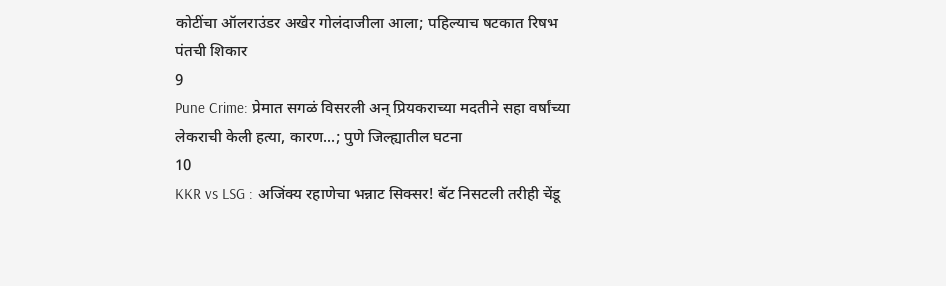कोटींचा ऑलराउंडर अखेर गोलंदाजीला आला; पहिल्याच षटकात रिषभ पंतची शिकार
9
Pune Crime: प्रेमात सगळं विसरली अन् प्रियकराच्या मदतीने सहा वर्षांच्या लेकराची केली हत्या, कारण...; पुणे जिल्ह्यातील घटना
10
KKR vs LSG : अजिंक्य रहाणेचा भन्नाट सिक्सर! बॅट निसटली तरीही चेंडू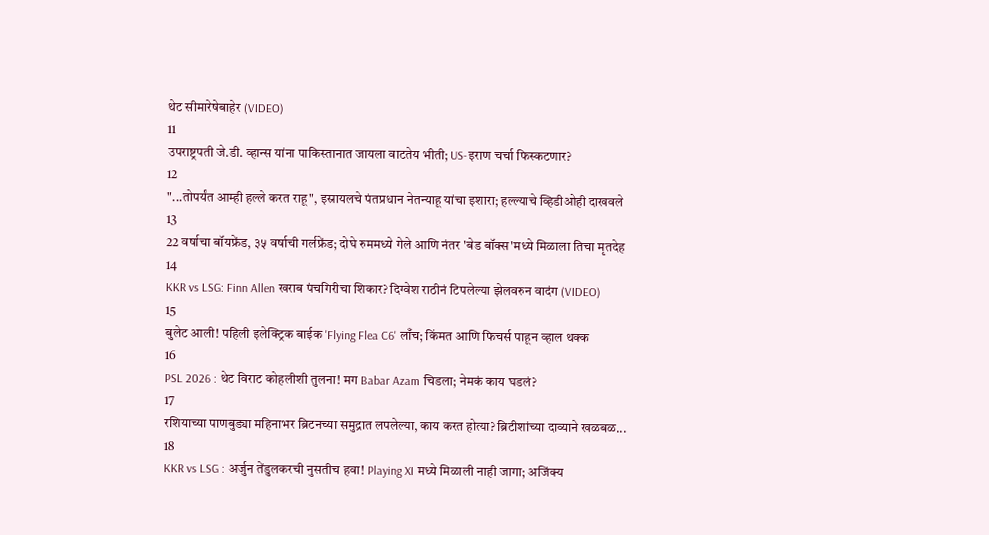थेट सीमारेषेबाहेर (VIDEO)
11
उपराष्ट्रपती जे.डी. व्हान्स यांना पाकिस्तानात जायला वाटतेय भीती; US-इराण चर्चा फिस्कटणार?
12
"...तोपर्यंत आम्ही हल्ले करत राहू", इस्रायलचे पंतप्रधान नेतन्याहू यांचा इशारा; हल्ल्याचे व्हिडीओही दाखवले
13
22 वर्षाचा बॉयफ्रेंड, ३५ वर्षाची गर्लफ्रेंड; दोघे रुममध्ये गेले आणि नंतर 'बेड बॉक्स'मध्ये मिळाला तिचा मृतदेह
14
KKR vs LSG: Finn Allen खराब पंचगिरीचा शिकार? दिग्वेश राठीनं टिपलेल्या झेलवरुन वादंग (VIDEO)
15
बुलेट आली! पहिली इलेक्ट्रिक बाईक 'Flying Flea C6' लाँच; किंमत आणि फिचर्स पाहून व्हाल थक्क
16
PSL 2026 : थेट विराट कोहलीशी तुलना! मग Babar Azam चिडला; नेमकं काय घडलं?
17
रशियाच्या पाणबुड्या महिनाभर ब्रिटनच्या समुद्रात लपलेल्या, काय करत होत्या? ब्रिटीशांच्या दाव्याने खळबळ...
18
KKR vs LSG : अर्जुन तेंडुलकरची नुसतीच हवा! Playing XI मध्ये मिळाली नाही जागा; अजिंक्य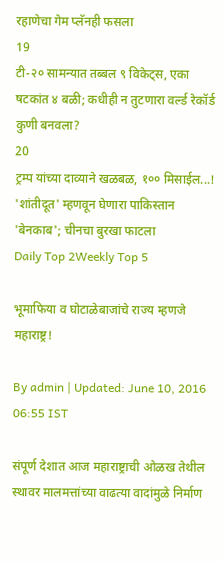रहाणेचा गेम प्लॅनही फसला
19
टी-२० सामन्यात तब्बल ९ विकेट्स, एका षटकांत ४ बळी; कधीही न तुटणारा वर्ल्ड रेकॉर्ड कुणी बनवला?
20
ट्रम्प यांच्या दाव्याने खळबळ, १०० मिसाईल...! 'शांतीदूत' म्हणवून घेणारा पाकिस्तान 'बेनकाब'; चीनचा बुरखा फाटला
Daily Top 2Weekly Top 5

भूमाफिया व घोटाळेबाजांचे राज्य म्हणजे महाराष्ट्र!

By admin | Updated: June 10, 2016 06:55 IST

संपूर्ण देशात आज महाराष्ट्राची ओळख तेथील स्थावर मालमत्तांच्या वाढत्या वादांमुळे निर्माण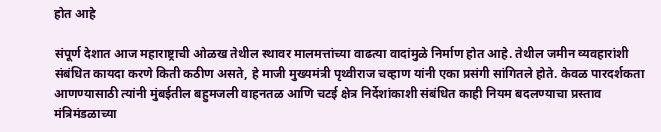होत आहे

संपूर्ण देशात आज महाराष्ट्राची ओळख तेथील स्थावर मालमत्तांच्या वाढत्या वादांमुळे निर्माण होत आहे. तेथील जमीन व्यवहारांशी संबंधित कायदा करणे किती कठीण असते, हे माजी मुख्यमंत्री पृथ्वीराज चव्हाण यांनी एका प्रसंगी सांगितले होते. केवळ पारदर्शकता आणण्यासाठी त्यांनी मुंबईतील बहुमजली वाहनतळ आणि चटई क्षेत्र निर्देशांकाशी संबंधित काही नियम बदलण्याचा प्रस्ताव मंत्रिमंडळाच्या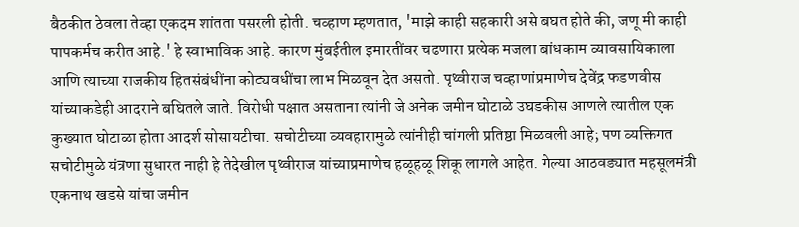बैठकीत ठेवला तेव्हा एकदम शांतता पसरली होती. चव्हाण म्हणतात, 'माझे काही सहकारी असे बघत होते की, जणू मी काही पापकर्मच करीत आहे.' हे स्वाभाविक आहे. कारण मुंबईतील इमारतींवर चढणारा प्रत्येक मजला बांधकाम व्यावसायिकाला आणि त्याच्या राजकीय हितसंबंधींना कोट्यवधींचा लाभ मिळवून देत असतो. पृथ्वीराज चव्हाणांप्रमाणेच देवेंद्र फडणवीस यांच्याकडेही आदराने बघितले जाते. विरोधी पक्षात असताना त्यांनी जे अनेक जमीन घोटाळे उघडकीस आणले त्यातील एक कुख्यात घोटाळा होता आदर्श सोसायटीचा. सचोटीच्या व्यवहारामुळे त्यांनीही चांगली प्रतिष्ठा मिळवली आहे; पण व्यक्तिगत सचोटीमुळे यंत्रणा सुधारत नाही हे तेदेखील पृथ्वीराज यांच्याप्रमाणेच हळूहळू शिकू लागले आहेत. गेल्या आठवड्यात महसूलमंत्री एकनाथ खडसे यांचा जमीन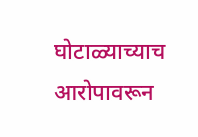घोटाळ्याच्याच आरोपावरून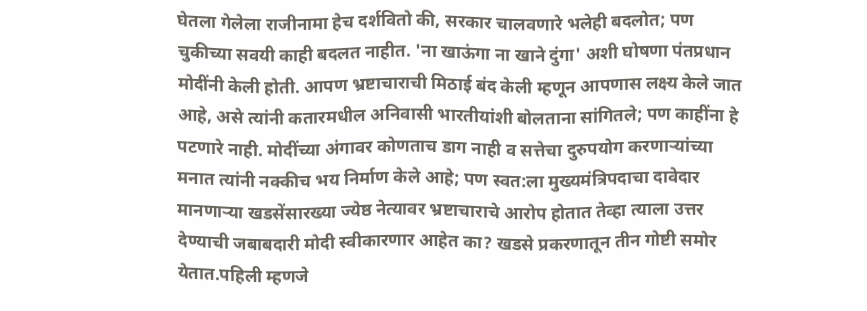घेतला गेलेला राजीनामा हेच दर्शवितो की, सरकार चालवणारे भलेही बदलोत; पण चुकीच्या सवयी काही बदलत नाहीत. 'ना खाऊंगा ना खाने दुंगा' अशी घोषणा पंतप्रधान मोदींनी केली होती. आपण भ्रष्टाचाराची मिठाई बंद केली म्हणून आपणास लक्ष्य केले जात आहे, असे त्यांनी कतारमधील अनिवासी भारतीयांशी बोलताना सांगितले; पण काहींना हे पटणारे नाही. मोदींच्या अंगावर कोणताच डाग नाही व सत्तेचा दुरुपयोग करणार्‍यांच्या मनात त्यांनी नक्कीच भय निर्माण केले आहे; पण स्वत:ला मुख्यमंत्रिपदाचा दावेदार मानणार्‍या खडसेंसारख्या ज्येष्ठ नेत्यावर भ्रष्टाचाराचे आरोप होतात तेव्हा त्याला उत्तर देण्याची जबाबदारी मोदी स्वीकारणार आहेत का? खडसे प्रकरणातून तीन गोष्टी समोर येतात.पहिली म्हणजे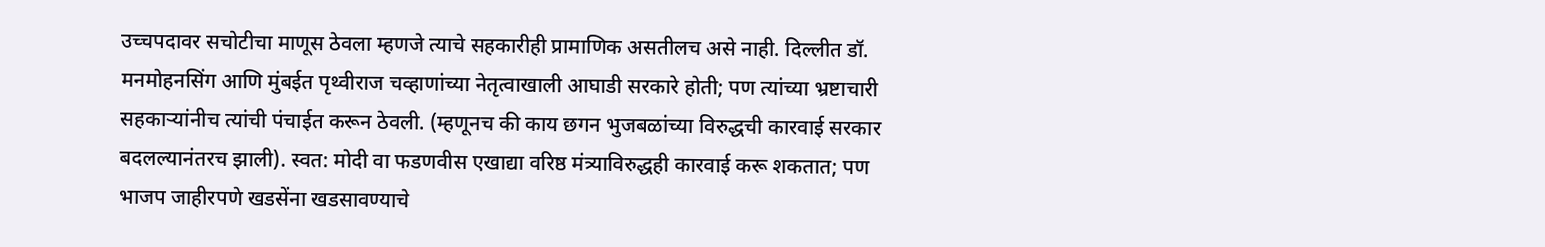उच्चपदावर सचोटीचा माणूस ठेवला म्हणजे त्याचे सहकारीही प्रामाणिक असतीलच असे नाही. दिल्लीत डॉ. मनमोहनसिंग आणि मुंबईत पृथ्वीराज चव्हाणांच्या नेतृत्वाखाली आघाडी सरकारे होती; पण त्यांच्या भ्रष्टाचारी सहकार्‍यांनीच त्यांची पंचाईत करून ठेवली. (म्हणूनच की काय छगन भुजबळांच्या विरुद्धची कारवाई सरकार बदलल्यानंतरच झाली). स्वत: मोदी वा फडणवीस एखाद्या वरिष्ठ मंत्र्याविरुद्धही कारवाई करू शकतात; पण भाजप जाहीरपणे खडसेंना खडसावण्याचे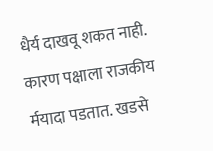धैर्य दाखवू शकत नाही. कारण पक्षाला राजकीय र्मयादा पडतात. खडसे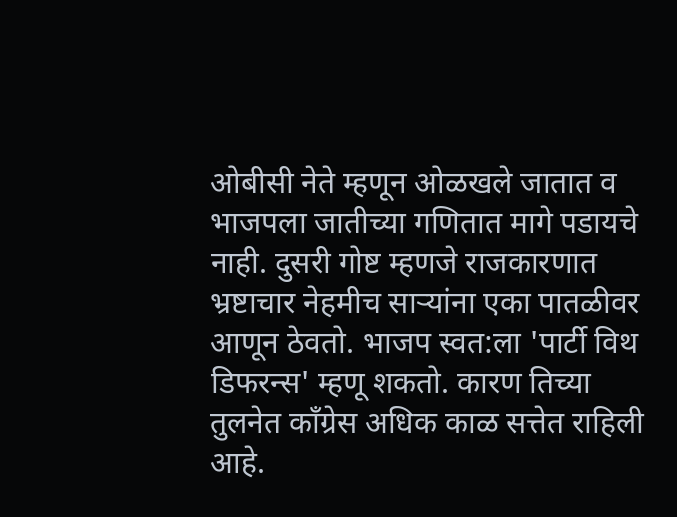ओबीसी नेते म्हणून ओळखले जातात व भाजपला जातीच्या गणितात मागे पडायचे नाही. दुसरी गोष्ट म्हणजे राजकारणात भ्रष्टाचार नेहमीच सार्‍यांना एका पातळीवर आणून ठेवतो. भाजप स्वत:ला 'पार्टी विथ डिफरन्स' म्हणू शकतो. कारण तिच्या तुलनेत काँग्रेस अधिक काळ सत्तेत राहिली आहे.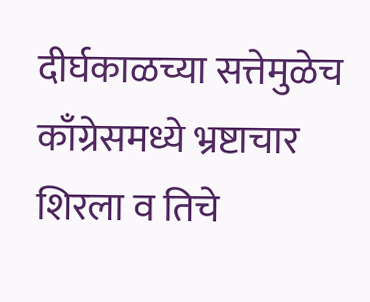दीर्घकाळच्या सत्तेमुळेच काँग्रेसमध्ये भ्रष्टाचार शिरला व तिचे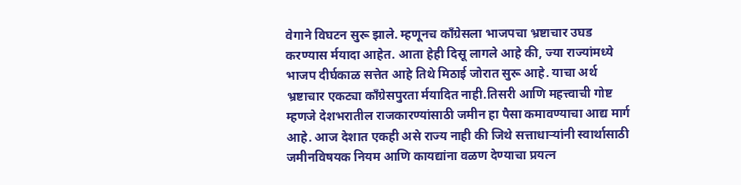वेगाने विघटन सुरू झाले. म्हणूनच काँग्रेसला भाजपचा भ्रष्टाचार उघड करण्यास र्मयादा आहेत. आता हेही दिसू लागले आहे की, ज्या राज्यांमध्ये भाजप दीर्घकाळ सत्तेत आहे तिथे मिठाई जोरात सुरू आहे. याचा अर्थ भ्रष्टाचार एकट्या काँग्रेसपुरता र्मयादित नाही.तिसरी आणि महत्त्वाची गोष्ट म्हणजे देशभरातील राजकारण्यांसाठी जमीन हा पैसा कमावण्याचा आद्य मार्ग आहे. आज देशात एकही असे राज्य नाही की जिथे सत्ताधार्‍यांनी स्वार्थासाठी जमीनविषयक नियम आणि कायद्यांना वळण देण्याचा प्रयत्न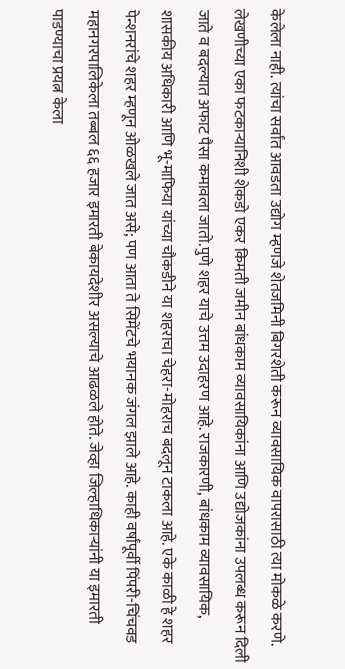केलेला नाही. त्यांचा सर्वांत आवडता उद्योग म्हणजे शेतजमिनी बिगरशेती करून व्यावसायिक वापरासाठी त्या मोकळे करणे. लेखणीच्या एका फटकार्‍यानिशी शेकडो एकर किमती जमीन बांधकाम व्यावसायिकांना आणि उद्योजकांना उपलब्ध करून दिली जाते व बदल्यात अफाट पैसा कमावला जातो.पुणे शहर याचे उत्तम उदाहरण आहे. राजकारणी, बांधकाम व्यावसायिक, शासकीय अधिकारी आणि भू-माफिया यांच्या चौकडीने या शहराचा चेहरा-मोहराच बदलून टाकला आहे. एके काळी हे शहर पेन्शनरांचे शहर म्हणून ओळखले जात असे; पण आता ते सिमेंटचे भयानक जंगल झाले आहे. काही वर्षांपूर्वी पिंपरी-चिंचवड महानगरपालिकेला तब्बल ६६ हजार इमारती बेकायदेशीर असल्याचे आढळले होते. जेव्हा जिल्हाधिकार्‍यांनी या इमारती पाडण्याचा प्रयत्न केला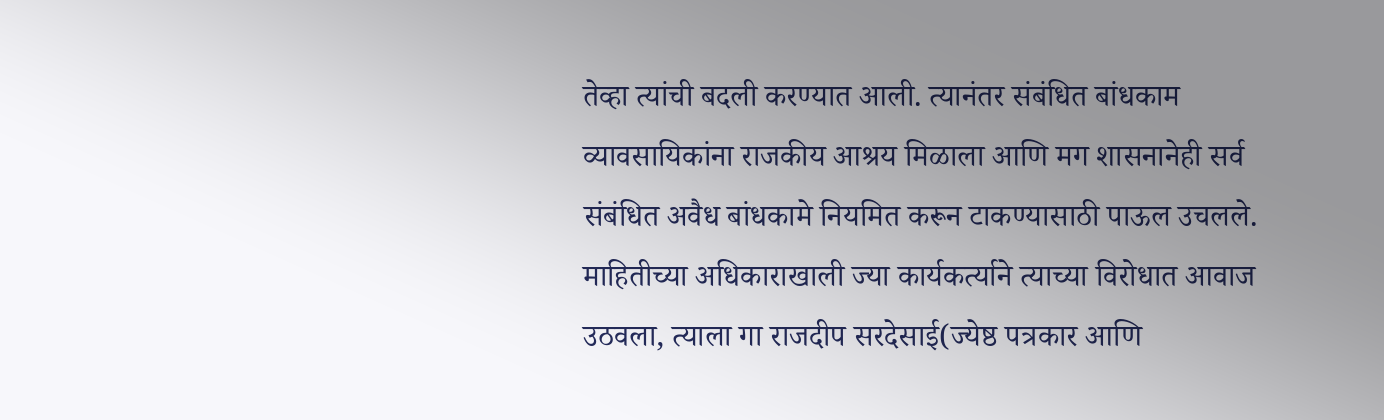तेव्हा त्यांची बदली करण्यात आली. त्यानंतर संबंधित बांधकाम व्यावसायिकांना राजकीय आश्रय मिळाला आणि मग शासनानेही सर्व संबंधित अवैध बांधकामे नियमित करून टाकण्यासाठी पाऊल उचलले. माहितीच्या अधिकाराखाली ज्या कार्यकर्त्याने त्याच्या विरोधात आवाज उठवला, त्याला गा राजदीप सरदेसाई(ज्येष्ठ पत्रकार आणि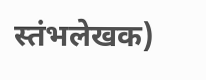स्तंभलेखक)